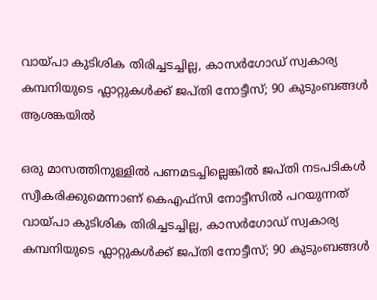വായ്പാ കുടിശിക തിരിച്ചടച്ചില്ല, കാസർഗോഡ് സ്വകാര്യ കമ്പനിയുടെ ഫ്ലാറ്റുകള്‍ക്ക് ജപ്തി നോട്ടീസ്; 90 കുടുംബങ്ങള്‍ ആശങ്കയില്‍

ഒരു മാസത്തിനുള്ളിൽ പണമടച്ചില്ലെങ്കിൽ ജപ്തി നടപടികൾ സ്വീകരിക്കുമെന്നാണ് കെഎഫ്‌സി നോട്ടീസിൽ പറയുന്നത്
വായ്പാ കുടിശിക തിരിച്ചടച്ചില്ല, കാസർഗോഡ് സ്വകാര്യ കമ്പനിയുടെ ഫ്ലാറ്റുകള്‍ക്ക് ജപ്തി നോട്ടീസ്; 90 കുടുംബങ്ങള്‍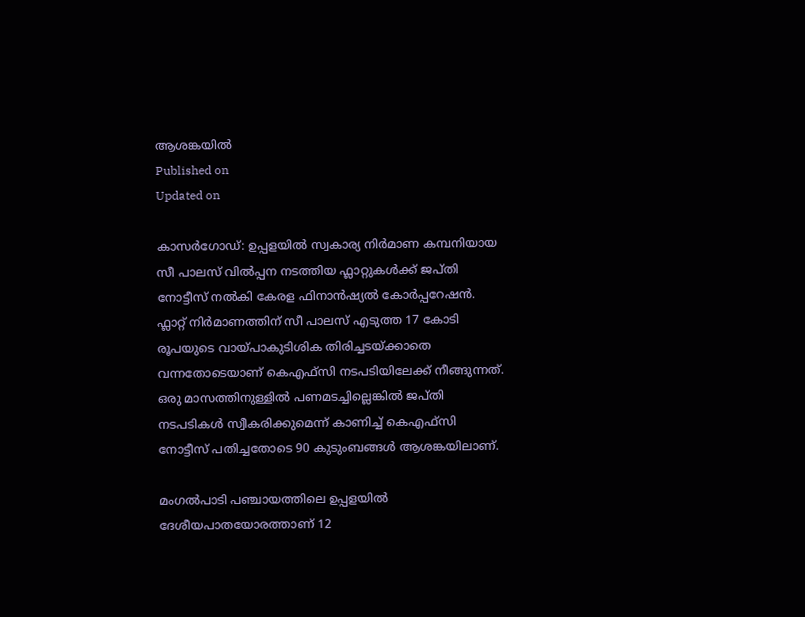ആശങ്കയില്‍
Published on
Updated on

കാസർഗോഡ്: ഉപ്പളയിൽ സ്വകാര്യ നിർമാണ കമ്പനിയായ സീ പാലസ് വിൽപ്പന നടത്തിയ ഫ്ലാറ്റുകൾക്ക് ജപ്തി നോട്ടീസ് നൽകി കേരള ഫിനാൻഷ്യൽ കോർപ്പറേഷൻ. ഫ്ലാറ്റ് നിർമാണത്തിന് സീ പാലസ് എടുത്ത 17 കോടി രൂപയുടെ വായ്പാകുടിശിക തിരിച്ചടയ്ക്കാതെ വന്നതോടെയാണ് കെഎഫ്‌സി നടപടിയിലേക്ക് നീങ്ങുന്നത്. ഒരു മാസത്തിനുള്ളിൽ പണമടച്ചില്ലെങ്കിൽ ജപ്തി നടപടികൾ സ്വീകരിക്കുമെന്ന് കാണിച്ച് കെഎഫ്‌സി നോട്ടീസ് പതിച്ചതോടെ 90 കുടുംബങ്ങൾ ആശങ്കയിലാണ്.

മംഗൽപാടി പഞ്ചായത്തിലെ ഉപ്പളയിൽ ദേശീയപാതയോരത്താണ് 12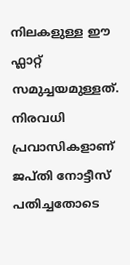നിലകളുള്ള ഈ ഫ്ലാറ്റ് സമുച്ചയമുള്ളത്. നിരവധി പ്രവാസികളാണ് ജപ്തി നോട്ടീസ് പതിച്ചതോടെ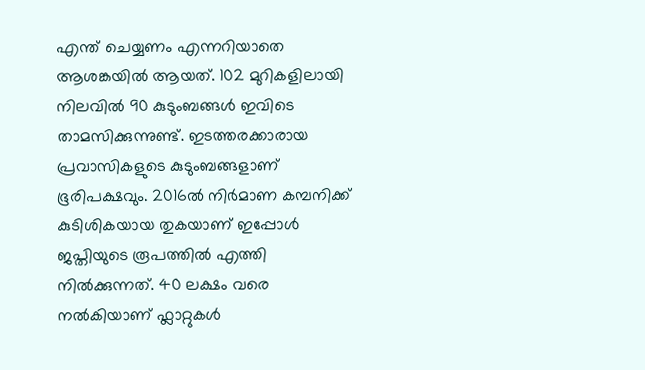എന്ത് ചെയ്യണം എന്നറിയാതെ ആശങ്കയിൽ ആയത്. 102 മുറികളിലായി നിലവിൽ 90 കുടുംബങ്ങൾ ഇവിടെ താമസിക്കുന്നുണ്ട്. ഇടത്തരക്കാരായ പ്രവാസികളുടെ കുടുംബങ്ങളാണ് ഭൂരിപക്ഷവും. 2016ൽ നിർമാണ കമ്പനിക്ക് കുടിശികയായ തുകയാണ് ഇപ്പോൾ ജപ്തിയുടെ രൂപത്തിൽ എത്തി നിൽക്കുന്നത്. 40 ലക്ഷം വരെ നൽകിയാണ് ഫ്ലാറ്റുകൾ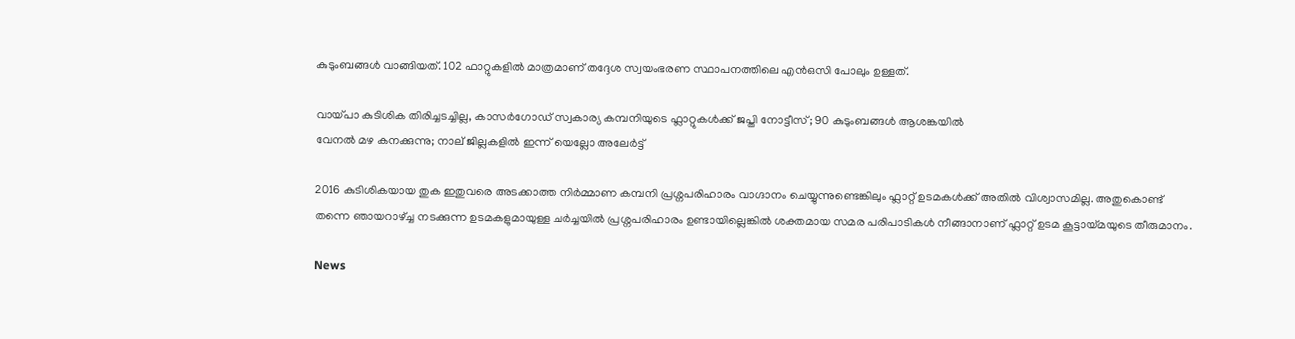കുടുംബങ്ങൾ വാങ്ങിയത്. 102 ഫാറ്റുകളിൽ മാത്രമാണ് തദ്ദേശ സ്വയംഭരണ സ്ഥാപനത്തിലെ എൻഒസി പോലും ഉള്ളത്.

വായ്പാ കുടിശിക തിരിച്ചടച്ചില്ല, കാസർഗോഡ് സ്വകാര്യ കമ്പനിയുടെ ഫ്ലാറ്റുകള്‍ക്ക് ജപ്തി നോട്ടീസ്; 90 കുടുംബങ്ങള്‍ ആശങ്കയില്‍
വേനൽ മഴ കനക്കുന്നു; നാല് ജില്ലകളിൽ ഇന്ന് യെല്ലോ അലേർട്ട്

2016 കുടിശികയായ തുക ഇതുവരെ അടക്കാത്ത നിർമ്മാണ കമ്പനി പ്രശ്നപരിഹാരം വാഗ്ദാനം ചെയ്യുന്നുണ്ടെങ്കിലും ഫ്ലാറ്റ് ഉടമകൾക്ക് അതിൽ വിശ്വാസമില്ല. അതുകൊണ്ട് തന്നെ ഞായറാഴ്ച്ച നടക്കുന്ന ഉടമകളുമായുള്ള ചർച്ചയിൽ പ്രശ്നപരിഹാരം ഉണ്ടായില്ലെങ്കിൽ ശക്തമായ സമര പരിപാടികൾ നീങ്ങാനാണ് ഫ്ലാറ്റ് ഉടമ കൂട്ടായ്മയുടെ തീരുമാനം.

News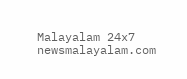Malayalam 24x7
newsmalayalam.com